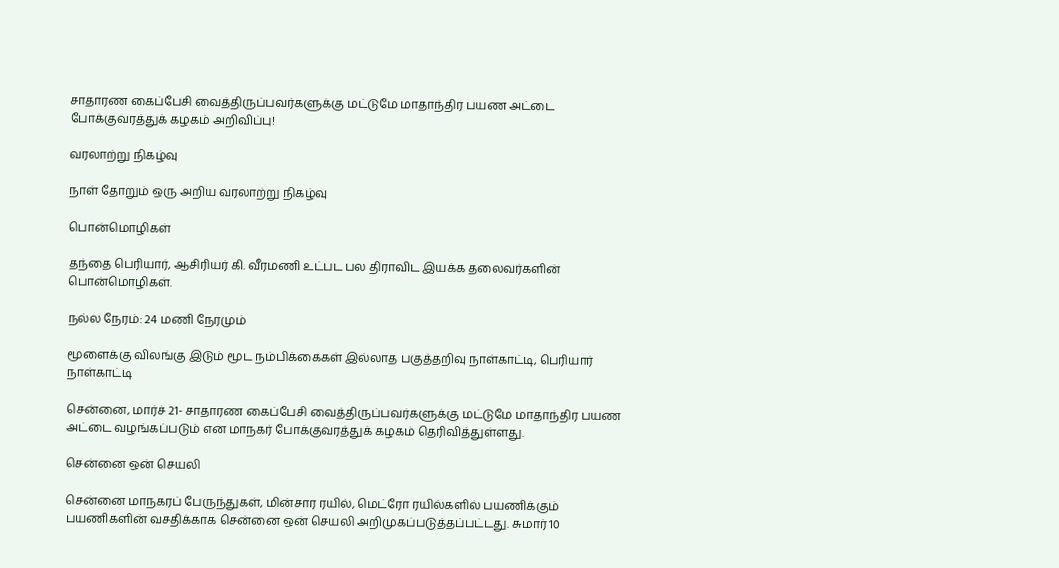சாதாரண கைப்பேசி வைத்திருப்பவர்களுக்கு மட்டுமே மாதாந்திர பயண அட்டை போக்குவரத்துக் கழகம் அறிவிப்பு!

வரலாற்று நிகழ்வு

நாள் தோறும் ஒரு அறிய வரலாற்று நிகழ்வு

பொன்மொழிகள்

தந்தை பெரியார், ஆசிரியர் கி. வீரமணி உட்பட பல திராவிட இயக்க தலைவர்களின் பொன்மொழிகள்.

நல்ல நேரம்: 24 மணி நேரமும்

மூளைக்கு விலங்கு இடும் மூட நம்பிக்கைகள் இல்லாத பகுத்தறிவு நாள்காட்டி, பெரியார் நாள்காட்டி

சென்னை, மார்ச் 21- சாதாரண கைப்பேசி வைத்திருப்பவர்களுக்கு மட்டுமே மாதாந்திர பயண அட்டை வழங்கப்படும் என மாநகர் போக்குவரத்துக் கழகம் தெரிவித்துள்ளது.

சென்னை ஒன் செயலி

சென்னை மாநகரப் பேருந்துகள், மின்சார ரயில், மெட்ரோ ரயில்களில் பயணிக்கும் பயணிகளின் வசதிக்காக சென்னை ஒன் செயலி அறிமுகப்படுத்தப்பட்டது. சுமார் 10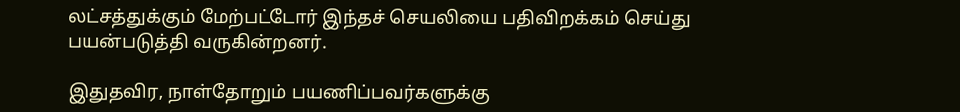லட்சத்துக்கும் மேற்பட்டோர் இந்தச் செயலியை பதிவிறக்கம் செய்து பயன்படுத்தி வருகின்றனர்.

இதுதவிர, நாள்தோறும் பயணிப்பவர்களுக்கு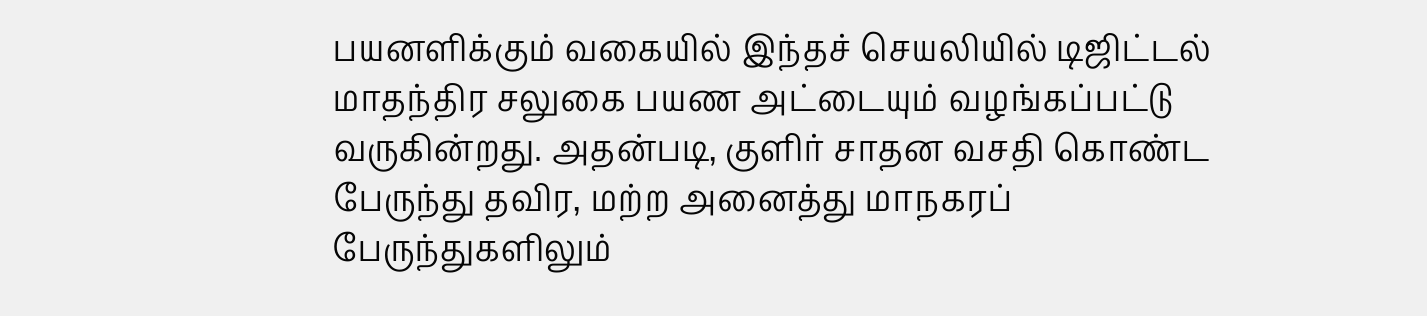பயனளிக்கும் வகையில் இந்தச் செயலியில் டிஜிட்டல் மாதந்திர சலுகை பயண அட்டையும் வழங்கப்பட்டு வருகின்றது. அதன்படி, குளிர் சாதன வசதி கொண்ட பேருந்து தவிர, மற்ற அனைத்து மாநகரப் பேருந்துகளிலும்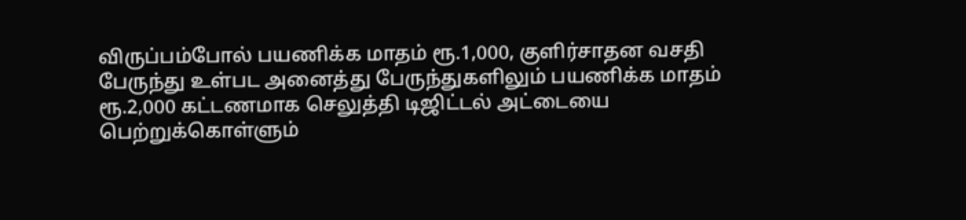விருப்பம்போல் பயணிக்க மாதம் ரூ.1,000, குளிர்சாதன வசதி பேருந்து உள்பட அனைத்து பேருந்துகளிலும் பயணிக்க மாதம் ரூ.2,000 கட்டணமாக செலுத்தி டிஜிட்டல் அட்டையை பெற்றுக்கொள்ளும்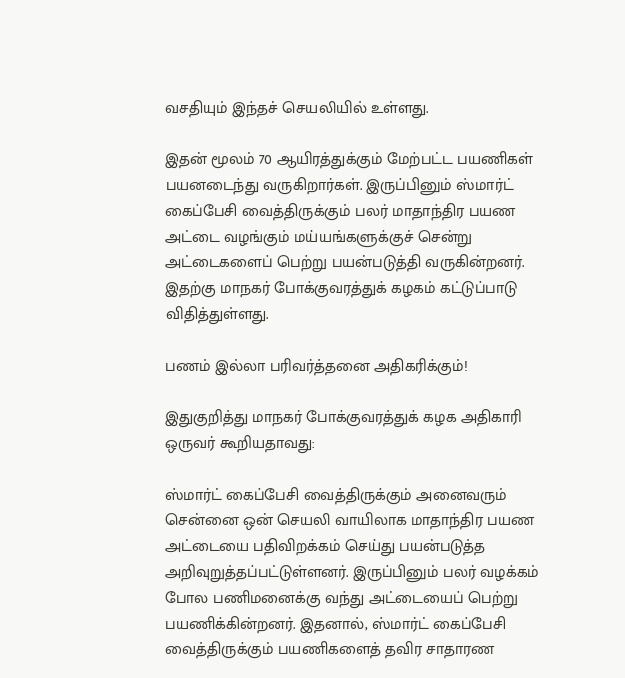வசதியும் இந்தச் செயலியில் உள்ளது.

இதன் மூலம் 70 ஆயிரத்துக்கும் மேற்பட்ட பயணிகள் பயனடைந்து வருகிறார்கள். இருப்பினும் ஸ்மார்ட் கைப்பேசி வைத்திருக்கும் பலர் மாதாந்திர பயண அட்டை வழங்கும் மய்யங்களுக்குச் சென்று அட்டைகளைப் பெற்று பயன்படுத்தி வருகின்றனர். இதற்கு மாநகர் போக்குவரத்துக் கழகம் கட்டுப்பாடு விதித்துள்ளது.

பணம் இல்லா பரிவர்த்தனை அதிகரிக்கும்!

இதுகுறித்து மாநகர் போக்குவரத்துக் கழக அதிகாரி ஒருவர் கூறியதாவது:

ஸ்மார்ட் கைப்பேசி வைத்திருக்கும் அனைவரும் சென்னை ஒன் செயலி வாயிலாக மாதாந்திர பயண அட்டையை பதிவிறக்கம் செய்து பயன்படுத்த அறிவுறுத்தப்பட்டுள்ளனர். இருப்பினும் பலர் வழக்கம் போல பணிமனைக்கு வந்து அட்டையைப் பெற்று பயணிக்கின்றனர். இதனால், ஸ்மார்ட் கைப்பேசி வைத்திருக்கும் பயணிகளைத் தவிர சாதாரண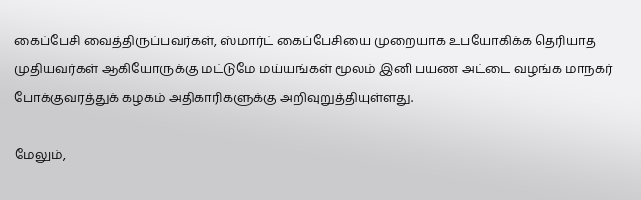கைப்பேசி வைத்திருப்பவர்கள், ஸ்மார்ட் கைப்பேசியை முறையாக உபயோகிக்க தெரியாத முதியவர்கள் ஆகியோருக்கு மட்டுமே மய்யங்கள் மூலம் இனி பயண அட்டை வழங்க மாநகர் போக்குவரத்துக் கழகம் அதிகாரிகளுக்கு அறிவுறுத்தியுள்ளது.

மேலும்,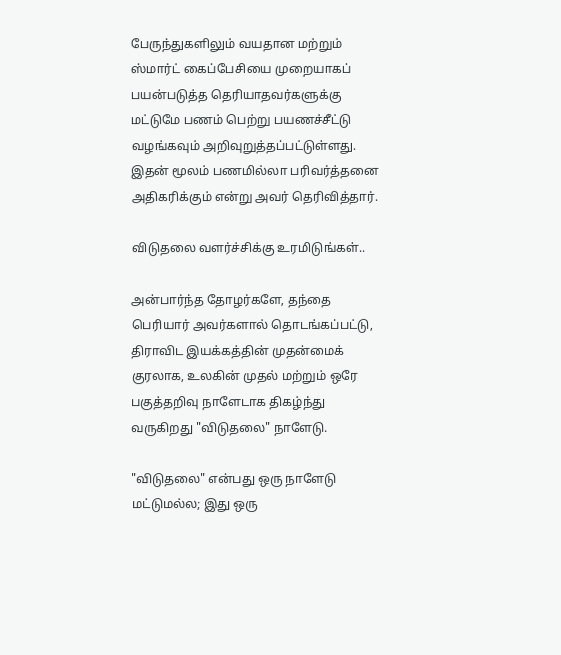பேருந்துகளிலும் வயதான மற்றும் ஸ்மார்ட் கைப்பேசியை முறையாகப் பயன்படுத்த தெரியாதவர்களுக்கு மட்டுமே பணம் பெற்று பயணச்சீட்டு வழங்கவும் அறிவுறுத்தப்பட்டுள்ளது. இதன் மூலம் பணமில்லா பரிவர்த்தனை அதிகரிக்கும் என்று அவர் தெரிவித்தார்.

விடுதலை வளர்ச்சிக்கு உரமிடுங்கள்..

அன்பார்ந்த தோழர்களே, தந்தை பெரியார் அவர்களால் தொடங்கப்பட்டு, திராவிட இயக்கத்தின் முதன்மைக் குரலாக, உலகின் முதல் மற்றும் ஒரே பகுத்தறிவு நாளேடாக திகழ்ந்து வருகிறது "விடுதலை" நாளேடு.

"விடுதலை" என்பது ஒரு நாளேடு மட்டுமல்ல; இது ஒரு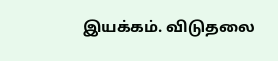இயக்கம். விடுதலை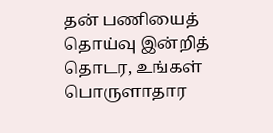தன் பணியைத் தொய்வு இன்றித் தொடர, உங்கள் பொருளாதார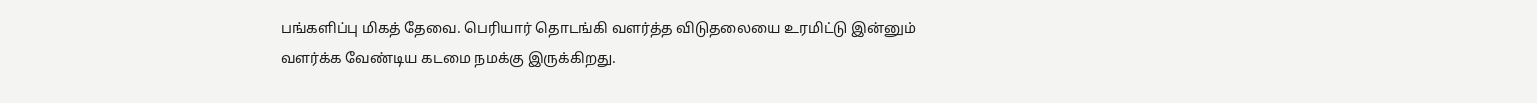பங்களிப்பு மிகத் தேவை. பெரியார் தொடங்கி வளர்த்த விடுதலையை உரமிட்டு இன்னும் வளர்க்க வேண்டிய கடமை நமக்கு இருக்கிறது.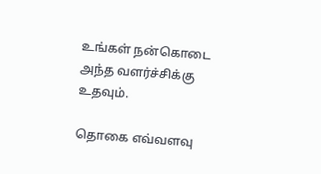உங்கள் நன்கொடை அந்த வளர்ச்சிக்கு உதவும்.

தொகை எவ்வளவு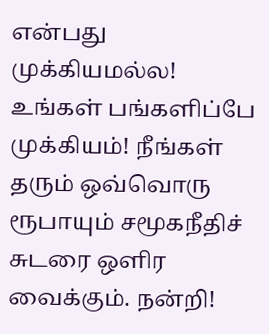என்பது முக்கியமல்ல! உங்கள் பங்களிப்பே முக்கியம்! நீங்கள் தரும் ஒவ்வொரு ரூபாயும் சமூகநீதிச் சுடரை ஒளிர வைக்கும். நன்றி!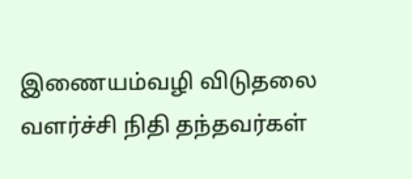இணையம்வழி விடுதலை வளர்ச்சி நிதி தந்தவர்கள்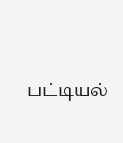பட்டியல்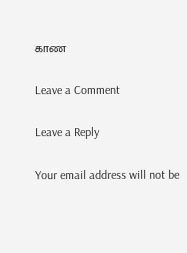காண

Leave a Comment

Leave a Reply

Your email address will not be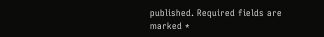published. Required fields are marked *